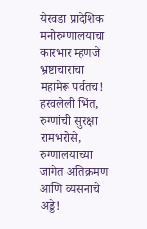येरवडा प्रादेशिक मनोरुग्णालयाचा कारभार म्हणजे भ्रष्टाचाराचा महामेरू पर्वतच!
हरवलेली भिंत, रुग्णांची सुरक्षा रामभरोसे, रुग्णालयाच्या जागेत अतिक्रमण आणि व्यसनाचे अड्डे!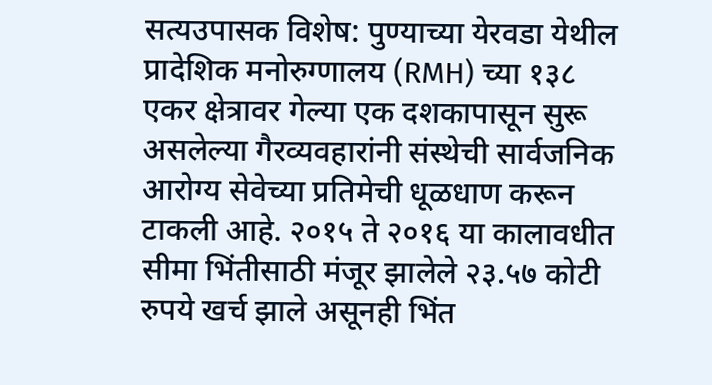सत्यउपासक विशेष: पुण्याच्या येरवडा येथील प्रादेशिक मनोरुग्णालय (RMH) च्या १३८ एकर क्षेत्रावर गेल्या एक दशकापासून सुरू असलेल्या गैरव्यवहारांनी संस्थेची सार्वजनिक आरोग्य सेवेच्या प्रतिमेची धूळधाण करून टाकली आहे. २०१५ ते २०१६ या कालावधीत सीमा भिंतीसाठी मंजूर झालेले २३.५७ कोटी रुपये खर्च झाले असूनही भिंत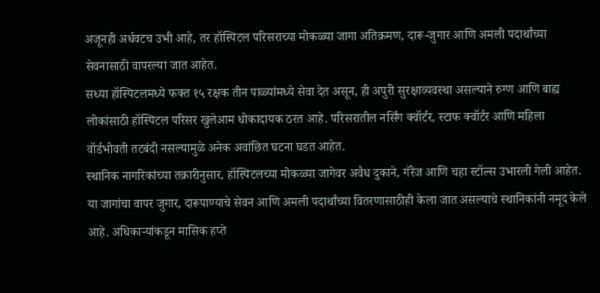अजूनही अर्धवटच उभी आहे, तर हॉस्पिटल परिसराच्या मोकळ्या जागा अतिक्रमण, दारू-जुगार आणि अमली पदार्थांच्या सेवनासाठी वापरल्या जात आहेत.
सध्या हॉस्पिटलमध्ये फक्त १५ रक्षक तीन पाळ्यांमध्ये सेवा देत असून, ही अपुरी सुरक्षाव्यवस्था असल्याने रुग्ण आणि बाह्य लोकांसाठी हॉस्पिटल परिसर खुलेआम धोकादायक ठरत आहे. परिसरातील नर्सिंग क्वॉर्टर, स्टाफ क्वॉर्टर आणि महिला वॉर्डभोवती तटबंदी नसल्यामुळे अनेक अवांछित घटना घडत आहेत.
स्थानिक नागरिकांच्या तक्रारीनुसार, हॉस्पिटलच्या मोकळ्या जागेवर अवैध दुकाने, गॅरेज आणि चहा स्टॉल्स उभारली गेली आहेत. या जागांचा वापर जुगार, दारूपाण्याचे सेवन आणि अमली पदार्थांच्या वितरणासाठीही केला जात असल्याचे स्थानिकांनी नमूद केले आहे. अधिकाऱ्यांकडून मासिक हप्ते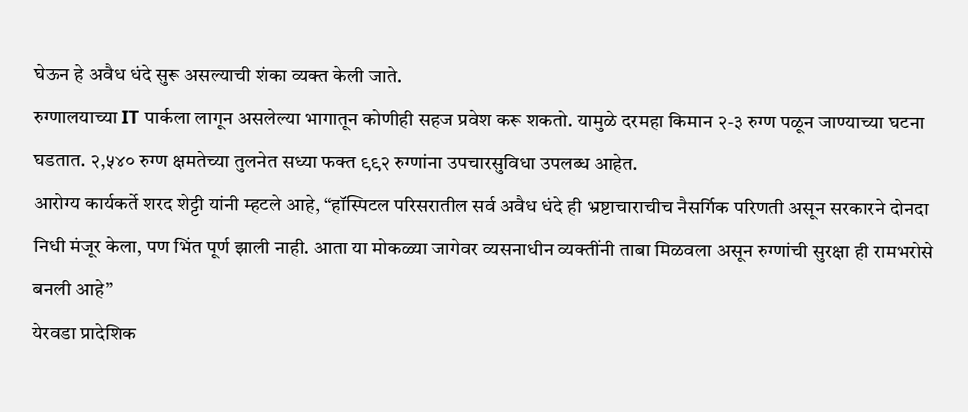घेऊन हे अवैध धंदे सुरू असल्याची शंका व्यक्त केली जाते.
रुग्णालयाच्या IT पार्कला लागून असलेल्या भागातून कोणीही सहज प्रवेश करू शकतो. यामुळे दरमहा किमान २-३ रुग्ण पळून जाण्याच्या घटना घडतात. २,५४० रुग्ण क्षमतेच्या तुलनेत सध्या फक्त ९९२ रुग्णांना उपचारसुविधा उपलब्ध आहेत.
आरोग्य कार्यकर्ते शरद शेट्टी यांनी म्हटले आहे, “हॉस्पिटल परिसरातील सर्व अवैध धंदे ही भ्रष्टाचाराचीच नैसर्गिक परिणती असून सरकारने दोनदा निधी मंजूर केला, पण भिंत पूर्ण झाली नाही. आता या मोकळ्या जागेवर व्यसनाधीन व्यक्तींनी ताबा मिळवला असून रुग्णांची सुरक्षा ही रामभरोसे बनली आहे”
येरवडा प्रादेशिक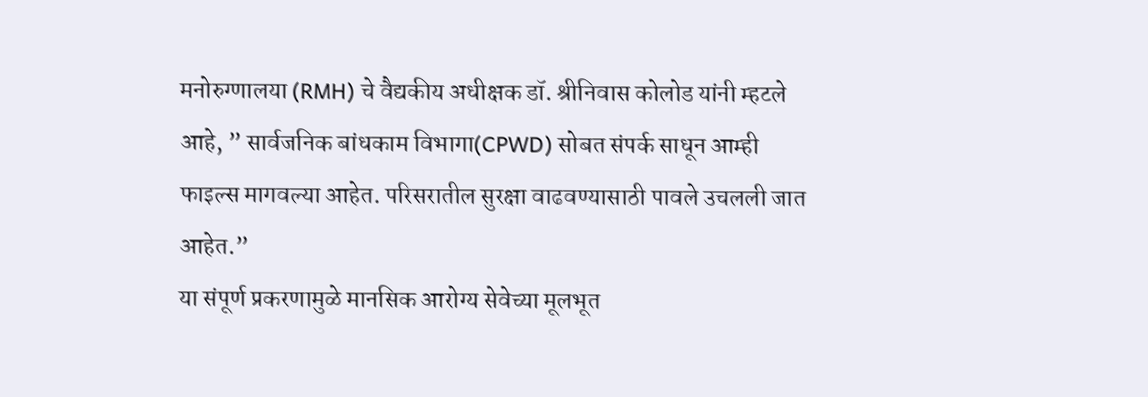मनोरुग्णालया (RMH) चे वैद्यकीय अधीक्षक डॉ. श्रीनिवास कोलोड यांनी म्हटले आहे, ” सार्वजनिक बांधकाम विभागा(CPWD) सोबत संपर्क साधून आम्ही फाइल्स मागवल्या आहेत. परिसरातील सुरक्षा वाढवण्यासाठी पावले उचलली जात आहेत.”
या संपूर्ण प्रकरणामुळे मानसिक आरोग्य सेवेच्या मूलभूत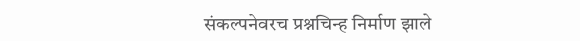संकल्पनेवरच प्रश्नचिन्ह निर्माण झाले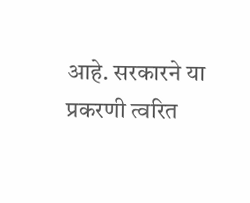आहे. सरकारने या प्रकरणी त्वरित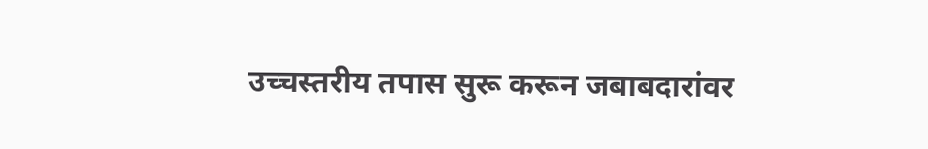उच्चस्तरीय तपास सुरू करून जबाबदारांवर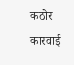कठोर कारवाई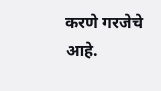करणे गरजेचे आहे.